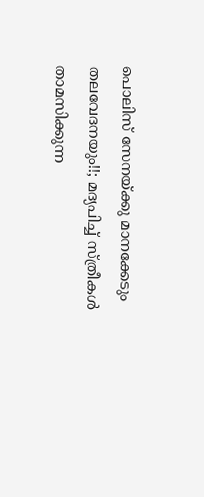പൊലിസ് സേനയ്ക്കു മാനക്കേടും തലവേദനയും!!; മദ്യപിച്ച് സ്ത്രീകള്‍ താമസിക്കുന്ന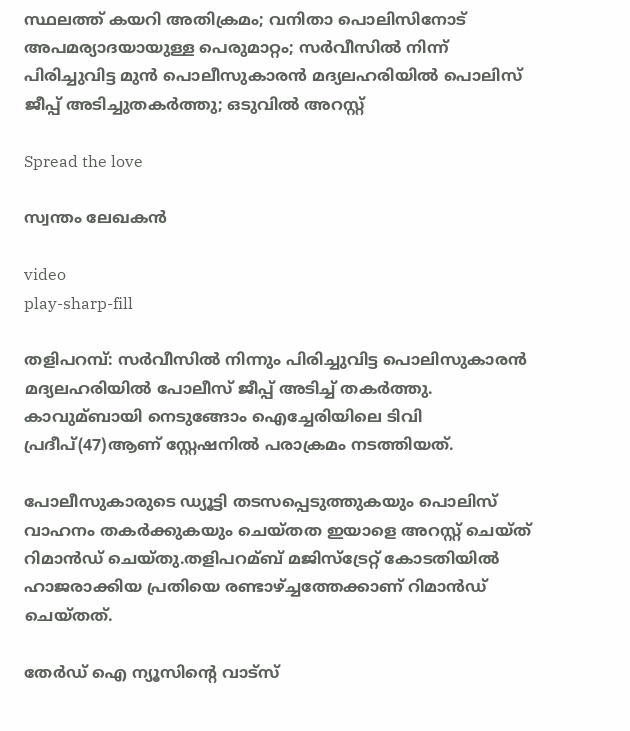സ്ഥലത്ത് കയറി അതിക്രമം; വനിതാ പൊലിസിനോട് അപമര്യാദയായുള്ള പെരുമാറ്റം; സർവീസിൽ നിന്ന് പിരിച്ചുവിട്ട മുൻ പൊലീസുകാരൻ മദ്യലഹരിയില്‍ പൊലിസ് ജീപ്പ് അടിച്ചുതകര്‍ത്തു; ഒടുവിൽ അറസ്റ്റ്

Spread the love

സ്വന്തം ലേഖകൻ

video
play-sharp-fill

തളിപറമ്പ്: സര്‍വീസില്‍ നിന്നും പിരിച്ചുവിട്ട പൊലിസുകാരൻ മദ്യലഹരിയില്‍ പോലീസ് ജീപ്പ് അടിച്ച്‌ തകര്‍ത്തു. കാവുമ്ബായി നെടുങ്ങോം ഐച്ചേരിയിലെ ടിവി പ്രദീപ്(47)ആണ് സ്റ്റേഷനില്‍ പരാക്രമം നടത്തിയത്.

പോലീസുകാരുടെ ഡ്യൂട്ടി തടസപ്പെടുത്തുകയും പൊലിസ് വാഹനം തകര്‍ക്കുകയും ചെയ്തത ഇയാളെ അറസ്റ്റ് ചെയ്ത് റിമാന്‍ഡ് ചെയ്തു.തളിപറമ്ബ് മജിസ്‌ട്രേറ്റ് കോടതിയില്‍ ഹാജരാക്കിയ പ്രതിയെ രണ്ടാഴ്ച്ചത്തേക്കാണ് റിമാന്‍ഡ് ചെയ്തത്.

തേർഡ് ഐ ന്യൂസിന്റെ വാട്സ്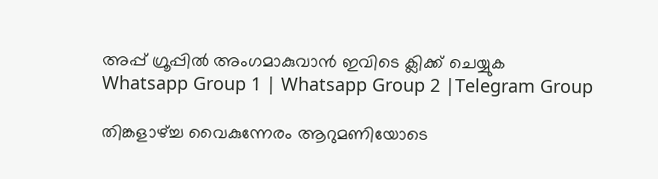അപ്പ് ഗ്രൂപ്പിൽ അംഗമാകുവാൻ ഇവിടെ ക്ലിക്ക് ചെയ്യുക
Whatsapp Group 1 | Whatsapp Group 2 |Telegram Group

തിങ്കളാഴ്ച്ച വൈകുന്നേരം ആറുമണിയോടെ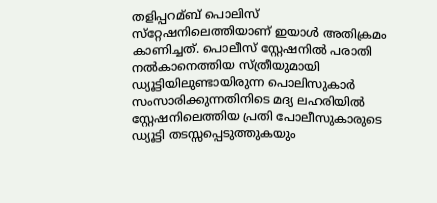തളിപ്പറമ്ബ് പൊലിസ് സ്‌റ്റേഷനിലെത്തിയാണ് ഇയാള്‍ അതിക്രമം കാണിച്ചത്. പൊലീസ് സ്റ്റേഷനില്‍ പരാതി നല്‍കാനെത്തിയ സ്ത്രീയുമായി ഡ്യൂട്ടിയിലുണ്ടായിരുന്ന പൊലിസുകാര്‍ സംസാരിക്കുന്നതിനിടെ മദ്യ ലഹരിയില്‍ സ്റ്റേഷനിലെത്തിയ പ്രതി പോലീസുകാരുടെ ഡ്യൂട്ടി തടസ്സപ്പെടുത്തുകയും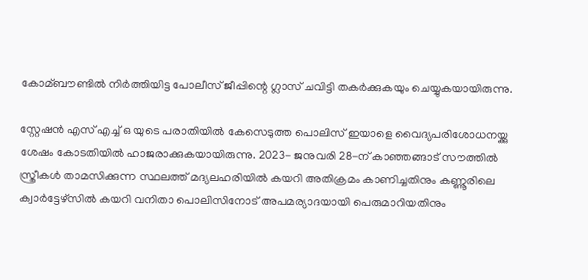കോമ്ബൗണ്ടില്‍ നിര്‍ത്തിയിട്ട പോലീസ് ജീപ്പിന്റെ ഗ്ലാസ് ചവിട്ടി തകര്‍ക്കുകയും ചെയ്യുകയായിരുന്നു.

സ്റ്റേഷന്‍ എസ് എച്ച്‌ ഒ യുടെ പരാതിയില്‍ കേസെടുത്ത പൊലിസ് ഇയാളെ വൈദ്യപരിശോധനയ്ക്കു ശേഷം കോടതിയില്‍ ഹാജരാക്കുകയായിരുന്നു. 2023- ജനുവരി 28-ന് കാഞ്ഞങ്ങാട് സൗത്തില്‍ സ്ത്രീകള്‍ താമസിക്കുന്ന സ്ഥലത്ത് മദ്യലഹരിയില്‍ കയറി അതിക്രമം കാണിച്ചതിനും കണ്ണൂരിലെ ക്വാര്‍ട്ടേഴ്‌സില്‍ കയറി വനിതാ പൊലിസിനോട് അപമര്യാദയായി പെരുമാറിയതിനും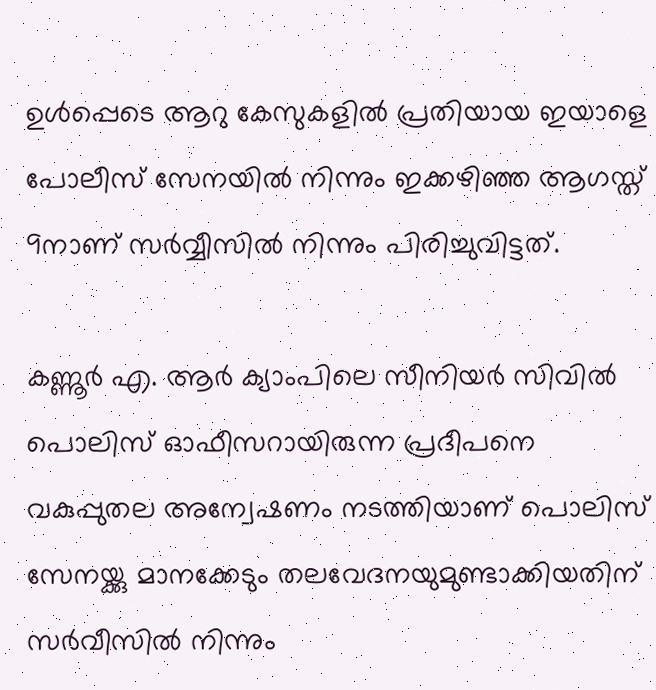ഉള്‍പ്പെടെ ആറു കേസുകളില്‍ പ്രതിയായ ഇയാളെ പോലീസ് സേനയില്‍ നിന്നും ഇക്കഴിഞ്ഞ ആഗസ്ത് 9നാണ് സര്‍വ്വീസില്‍ നിന്നും പിരിച്ചുവിട്ടത്.

കണ്ണൂര്‍ എ. ആര്‍ ക്യാംപിലെ സീനിയര്‍ സിവില്‍ പൊലിസ് ഓഫീസറായിരുന്ന പ്രദീപനെ വകുപ്പുതല അന്വേഷണം നടത്തിയാണ് പൊലിസ് സേനയ്ക്കു മാനക്കേടും തലവേദനയുമുണ്ടാക്കിയതിന് സര്‍വീസില്‍ നിന്നും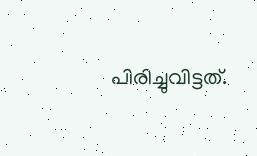പിരിച്ചുവിട്ടത്.